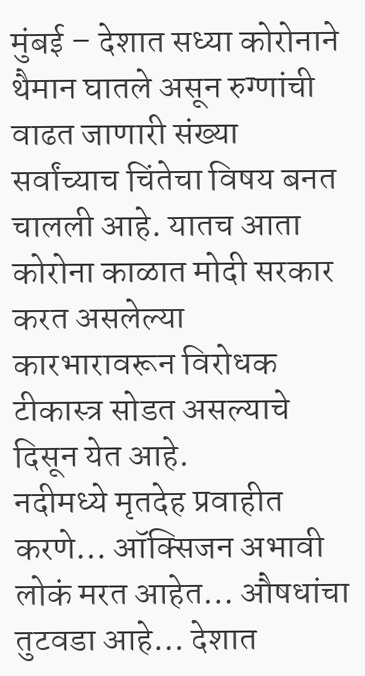मुंबई – देशात सध्या कोरोनाने थैमान घातले असून रुग्णांची वाढत जाणारी संख्या सर्वांच्याच चिंतेचा विषय बनत चालली आहे. यातच आता कोरोना काळात मोदी सरकार करत असलेल्या कारभारावरून विरोधक टीकास्त्र सोडत असल्याचे दिसून येत आहे.
नदीमध्ये मृतदेह प्रवाहीत करणे… ऑक्सिजन अभावी लोकं मरत आहेत… औषधांचा तुटवडा आहे… देशात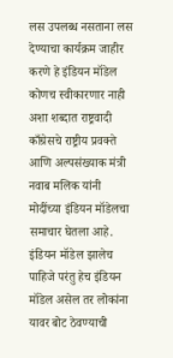लस उपलब्ध नसताना लस देण्याचा कार्यक्रम जाहीर करणे हे इंडियन मॉडेल कोणच स्वीकारणार नाही अशा शब्दात राष्ट्रवादी काँग्रेसचे राष्ट्रीय प्रवक्ते आणि अल्पसंख्याक मंत्री नवाब मलिक यांनी मोदींच्या इंडियन मॉडेलचा समाचार घेतला आहे.
इंडियन मॉडेल झालेच पाहिजे परंतु हेच इंडियन मॉडेल असेल तर लोकांना यावर बोट ठेवण्याची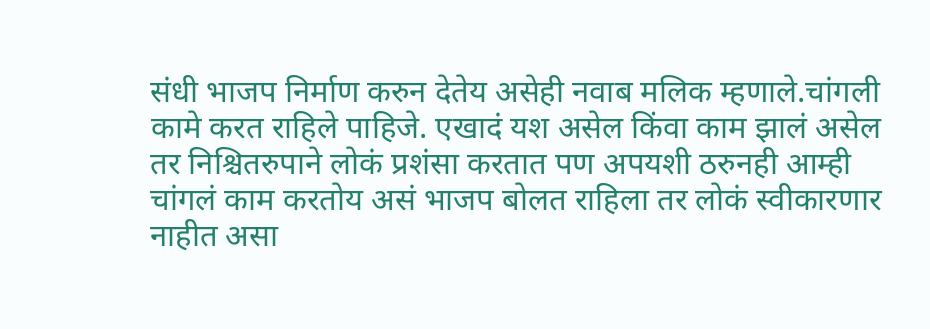संधी भाजप निर्माण करुन देतेय असेही नवाब मलिक म्हणाले.चांगली कामे करत राहिले पाहिजे. एखादं यश असेल किंवा काम झालं असेल तर निश्चितरुपाने लोकं प्रशंसा करतात पण अपयशी ठरुनही आम्ही चांगलं काम करतोय असं भाजप बोलत राहिला तर लोकं स्वीकारणार नाहीत असा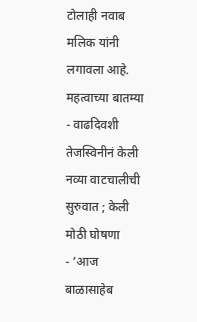टोलाही नवाब मलिक यांनी लगावला आहे.
महत्वाच्या बातम्या
- वाढदिवशी तेजस्विनीनं केली नव्या वाटचालीची सुरुवात ; केली मोठी घोषणा
- ‘आज बाळासाहेब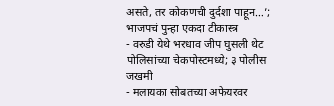असते, तर कोकणची दुर्दशा पाहून…’; भाजपचं पुन्हा एकदा टीकास्त्र
- वरुडी येथे भरधाव जीप घुसली थेट पोलिसांच्या चेकपोस्टमध्ये; ३ पोलीस जखमी
- मलायका सोबतच्या अफेयरवर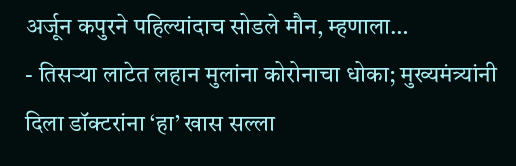अर्जून कपुरने पहिल्यांदाच सोडले मौन, म्हणाला…
- तिसऱ्या लाटेत लहान मुलांना कोरोनाचा धोका; मुख्यमंत्र्यांनी दिला डॉक्टरांना ‘हा’ खास सल्ला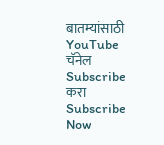बातम्यांसाठी YouTube चॅनेल Subscribe करा
Subscribe Now